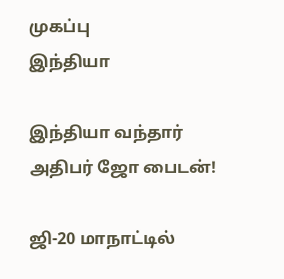முகப்பு
இந்தியா

இந்தியா வந்தார் அதிபர் ஜோ பைடன்!

ஜி-20 மாநாட்டில்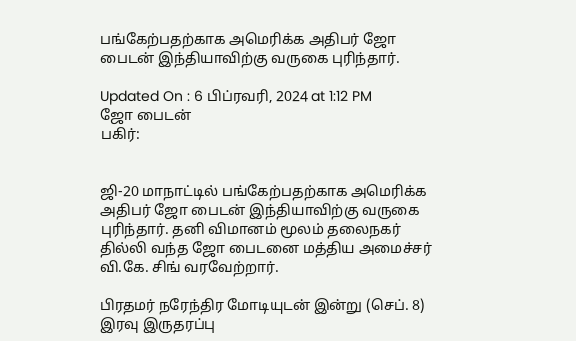பங்கேற்பதற்காக அமெரிக்க அதிபர் ஜோ பைடன் இந்தியாவிற்கு வருகை புரிந்தார்.

Updated On : 6 பிப்ரவரி, 2024 at 1:12 PM
ஜோ பைடன்
பகிர்:


ஜி-20 மாநாட்டில் பங்கேற்பதற்காக அமெரிக்க அதிபர் ஜோ பைடன் இந்தியாவிற்கு வருகை புரிந்தார். தனி விமானம் மூலம் தலைநகர் தில்லி வந்த ஜோ பைடனை மத்திய அமைச்சர் வி.கே. சிங் வரவேற்றார்.

பிரதமர் நரேந்திர மோடியுடன் இன்று (செப். 8) இரவு இருதரப்பு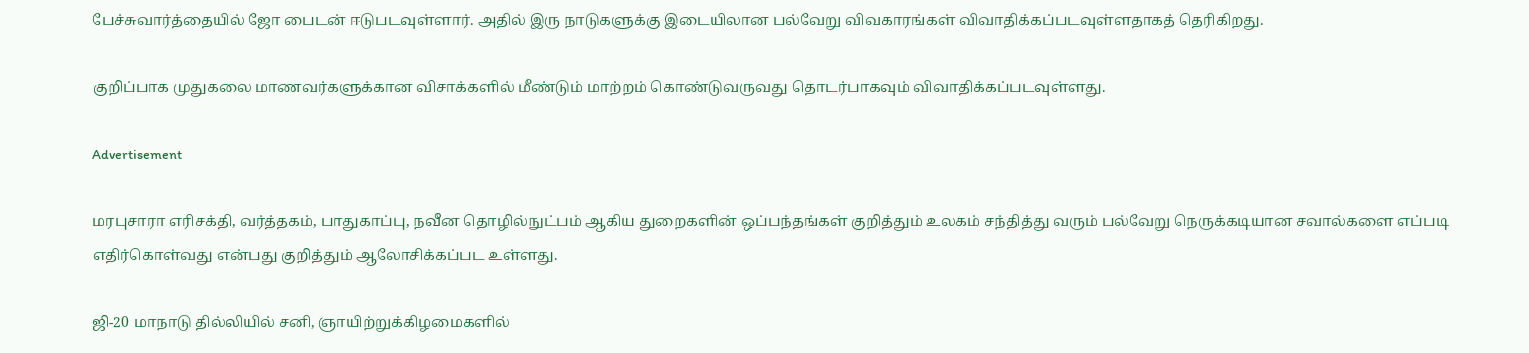பேச்சுவார்த்தையில் ஜோ பைடன் ஈடுபடவுள்ளார். அதில் இரு நாடுகளுக்கு இடையிலான பல்வேறு விவகாரங்கள் விவாதிக்கப்படவுள்ளதாகத் தெரிகிறது.

குறிப்பாக முதுகலை மாணவர்களுக்கான விசாக்களில் மீண்டும் மாற்றம் கொண்டுவருவது தொடர்பாகவும் விவாதிக்கப்படவுள்ளது.

Advertisement

மரபுசாரா எரிசக்தி, வர்த்தகம், பாதுகாப்பு, நவீன தொழில்நுட்பம் ஆகிய துறைகளின் ஒப்பந்தங்கள் குறித்தும் உலகம் சந்தித்து வரும் பல்வேறு நெருக்கடியான சவால்களை எப்படி எதிர்கொள்வது என்பது குறித்தும் ஆலோசிக்கப்பட உள்ளது.

ஜி-20 மாநாடு தில்லியில் சனி, ஞாயிற்றுக்கிழமைகளில்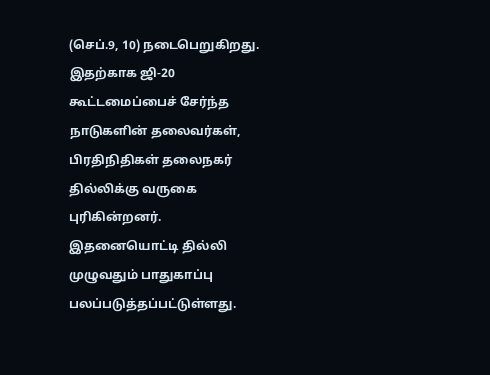(செப்.9, 10) நடைபெறுகிறது. இதற்காக ஜி-20 கூட்டமைப்பைச் சேர்ந்த நாடுகளின் தலைவர்கள், பிரதிநிதிகள் தலைநகர் தில்லிக்கு வருகை புரிகின்றனர். இதனையொட்டி தில்லி முழுவதும் பாதுகாப்பு பலப்படுத்தப்பட்டுள்ளது.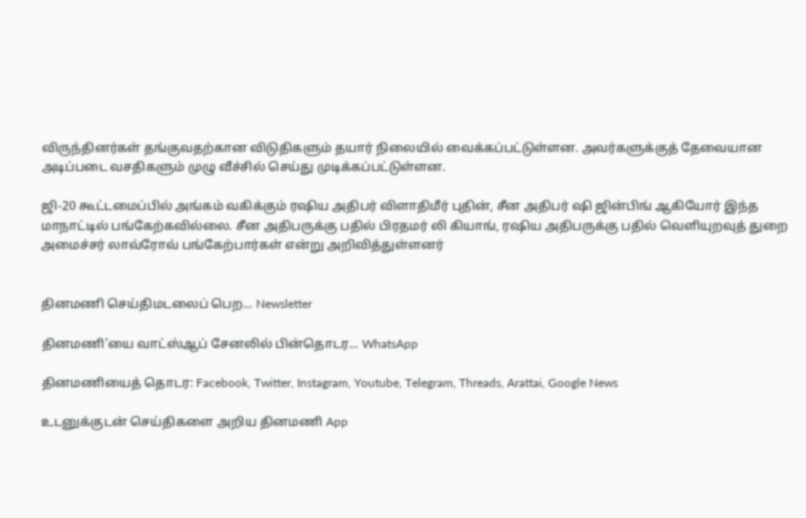விருந்தினர்கள் தங்குவதற்கான விடுதிகளும் தயார் நிலையில் வைக்கப்பட்டுள்ளன. அவர்களுக்குத் தேவையான அடிப்படை வசதிகளும் முழு வீச்சில் செய்து முடிக்கப்பட்டுள்ளன.

ஜி-20 கூட்டமைப்பில் அங்கம் வகிக்கும் ரஷிய அதிபர் விளாதிமீர் புதின், சீன அதிபர் ஷி ஜின்பிங் ஆகியோர் இந்த மாநாட்டில் பங்கேற்கவில்லை. சீன அதிபருக்கு பதில் பிரதமர் லி கியாங், ரஷிய அதிபருக்கு பதில் வெளியுறவுத் துறை அமைச்சர் லாவ்ரோவ் பங்கேற்பார்கள் என்று அறிவித்துள்ளனர்


தினமணி செய்திமடலைப் பெற... Newsletter

தினமணி'யை வாட்ஸ்ஆப் சேனலில் பின்தொடர... WhatsApp

தினமணியைத் தொடர: Facebook, Twitter, Instagram, Youtube, Telegram, Threads, Arattai, Google News

உடனுக்குடன் செய்திகளை அறிய தினமணி App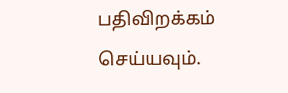பதிவிறக்கம் செய்யவும்.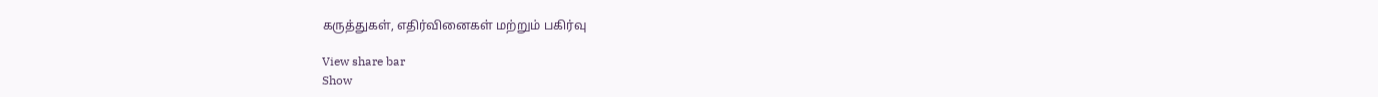கருத்துகள், எதிர்வினைகள் மற்றும் பகிர்வு

View share bar
Show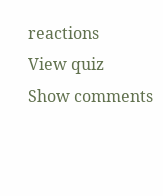reactions
View quiz
Show comments